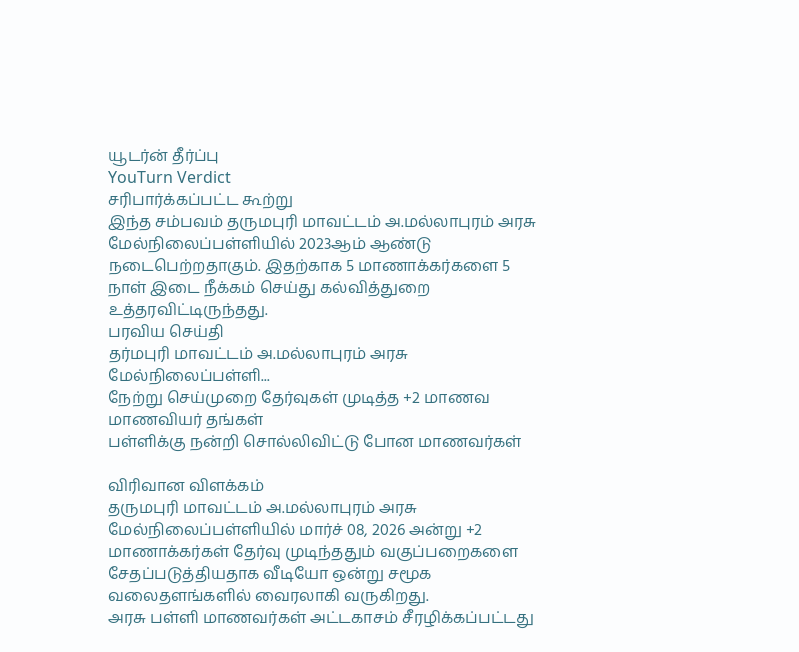யூடர்ன் தீர்ப்பு
YouTurn Verdict
சரிபார்க்கப்பட்ட கூற்று
இந்த சம்பவம் தருமபுரி மாவட்டம் அ.மல்லாபுரம் அரசு மேல்நிலைப்பள்ளியில் 2023ஆம் ஆண்டு நடைபெற்றதாகும். இதற்காக 5 மாணாக்கர்களை 5 நாள் இடை நீக்கம் செய்து கல்வித்துறை உத்தரவிட்டிருந்தது.
பரவிய செய்தி
தர்மபுரி மாவட்டம் அ.மல்லாபுரம் அரசு மேல்நிலைப்பள்ளி...
நேற்று செய்முறை தேர்வுகள் முடித்த +2 மாணவ மாணவியர் தங்கள்
பள்ளிக்கு நன்றி சொல்லிவிட்டு போன மாணவர்கள்

விரிவான விளக்கம்
தருமபுரி மாவட்டம் அ.மல்லாபுரம் அரசு மேல்நிலைப்பள்ளியில் மார்ச் 08, 2026 அன்று +2 மாணாக்கர்கள் தேர்வு முடிந்ததும் வகுப்பறைகளை சேதப்படுத்தியதாக வீடியோ ஒன்று சமூக வலைதளங்களில் வைரலாகி வருகிறது.
அரசு பள்ளி மாணவர்கள் அட்டகாசம் சீரழிக்கப்பட்டது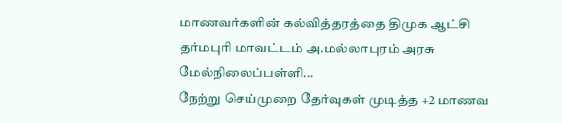மாணவர்களின் கல்வித்தரத்தை திமுக ஆட்சி
தர்மபுரி மாவட்டம் அ.மல்லாபுரம் அரசு மேல்நிலைப்பள்ளி...
நேற்று செய்முறை தேர்வுகள் முடித்த +2 மாணவ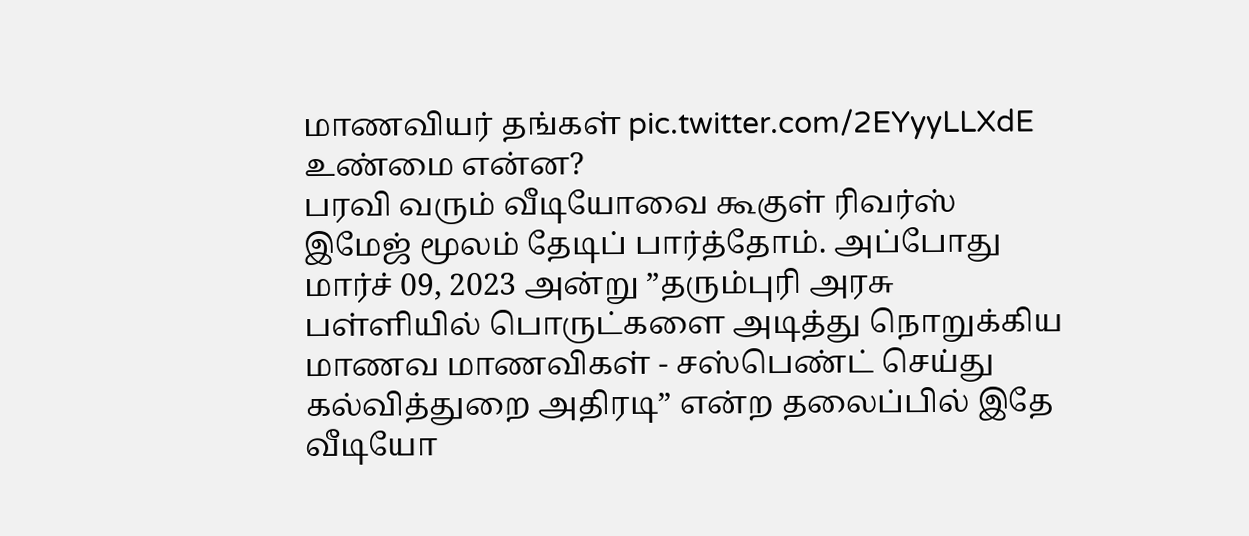மாணவியர் தங்கள் pic.twitter.com/2EYyyLLXdE
உண்மை என்ன?
பரவி வரும் வீடியோவை கூகுள் ரிவர்ஸ் இமேஜ் மூலம் தேடிப் பார்த்தோம். அப்போது மார்ச் 09, 2023 அன்று ”தரும்புரி அரசு பள்ளியில் பொருட்களை அடித்து நொறுக்கிய மாணவ மாணவிகள் - சஸ்பெண்ட் செய்து கல்வித்துறை அதிரடி” என்ற தலைப்பில் இதே வீடியோ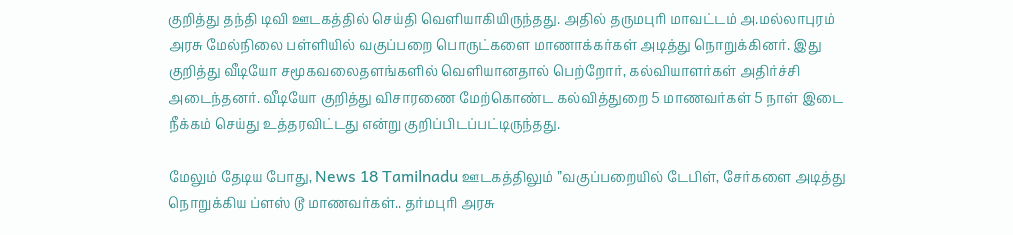குறித்து தந்தி டிவி ஊடகத்தில் செய்தி வெளியாகியிருந்தது. அதில் தருமபுரி மாவட்டம் அ.மல்லாபுரம் அரசு மேல்நிலை பள்ளியில் வகுப்பறை பொருட்களை மாணாக்கர்கள் அடித்து நொறுக்கினர். இது குறித்து வீடியோ சமூகவலைதளங்களில் வெளியானதால் பெற்றோர், கல்வியாளர்கள் அதிர்ச்சி அடைந்தனர். வீடியோ குறித்து விசாரணை மேற்கொண்ட கல்வித்துறை 5 மாணவர்கள் 5 நாள் இடை நீக்கம் செய்து உத்தரவிட்டது என்று குறிப்பிடப்பட்டிருந்தது.

மேலும் தேடிய போது, News 18 Tamilnadu ஊடகத்திலும் ”வகுப்பறையில் டேபிள், சேர்களை அடித்து நொறுக்கிய ப்ளஸ் டூ மாணவர்கள்.. தர்மபுரி அரசு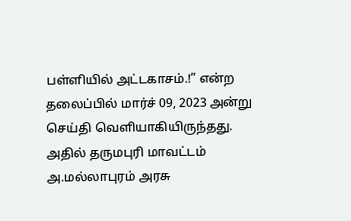பள்ளியில் அட்டகாசம்.!” என்ற தலைப்பில் மார்ச் 09, 2023 அன்று செய்தி வெளியாகியிருந்தது. அதில் தருமபுரி மாவட்டம் அ.மல்லாபுரம் அரசு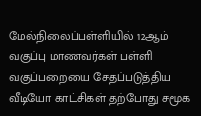மேல்நிலைப்பள்ளியில் 12ஆம் வகுப்பு மாணவர்கள் பள்ளி வகுப்பறையை சேதப்படுத்திய வீடியோ காட்சிகள் தற்போது சமூக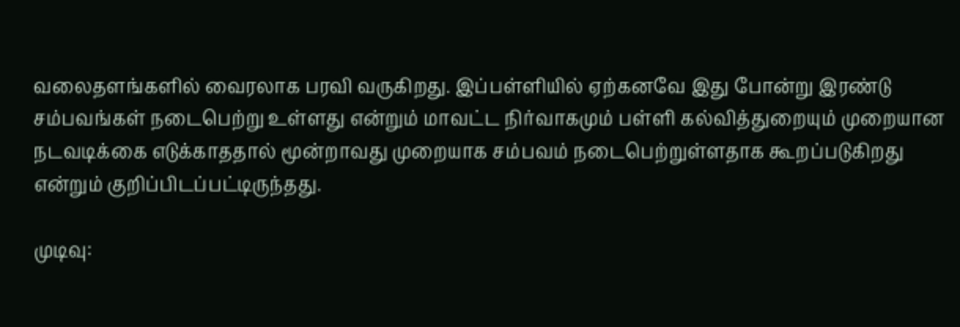வலைதளங்களில் வைரலாக பரவி வருகிறது. இப்பள்ளியில் ஏற்கனவே இது போன்று இரண்டு சம்பவங்கள் நடைபெற்று உள்ளது என்றும் மாவட்ட நிர்வாகமும் பள்ளி கல்வித்துறையும் முறையான நடவடிக்கை எடுக்காததால் மூன்றாவது முறையாக சம்பவம் நடைபெற்றுள்ளதாக கூறப்படுகிறது என்றும் குறிப்பிடப்பட்டிருந்தது.

முடிவு: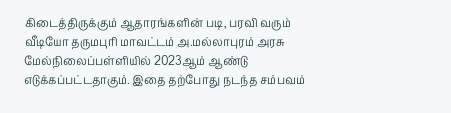கிடைத்திருக்கும் ஆதாரங்களின் படி, பரவி வரும் வீடியோ தருமபுரி மாவட்டம் அ.மல்லாபுரம் அரசு மேல்நிலைப்பள்ளியில் 2023ஆம் ஆண்டு எடுக்கப்பட்டதாகும். இதை தற்போது நடந்த சம்பவம்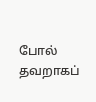போல் தவறாகப்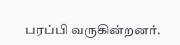பரப்பி வருகின்றனர்.